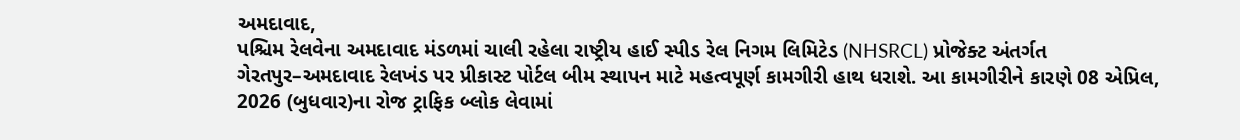અમદાવાદ,
પશ્ચિમ રેલવેના અમદાવાદ મંડળમાં ચાલી રહેલા રાષ્ટ્રીય હાઈ સ્પીડ રેલ નિગમ લિમિટેડ (NHSRCL) પ્રોજેક્ટ અંતર્ગત ગેરતપુર–અમદાવાદ રેલખંડ પર પ્રીકાસ્ટ પોર્ટલ બીમ સ્થાપન માટે મહત્વપૂર્ણ કામગીરી હાથ ધરાશે. આ કામગીરીને કારણે 08 એપ્રિલ, 2026 (બુધવાર)ના રોજ ટ્રાફિક બ્લોક લેવામાં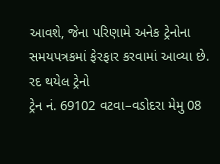આવશે, જેના પરિણામે અનેક ટ્રેનોના સમયપત્રકમાં ફેરફાર કરવામાં આવ્યા છે.
રદ થયેલ ટ્રેનો
ટ્રેન નં. 69102 વટવા–વડોદરા મેમુ 08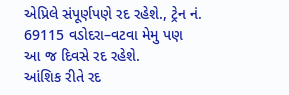એપ્રિલે સંપૂર્ણપણે રદ રહેશે., ટ્રેન નં. 69115 વડોદરા–વટવા મેમુ પણ આ જ દિવસે રદ રહેશે.
આંશિક રીતે રદ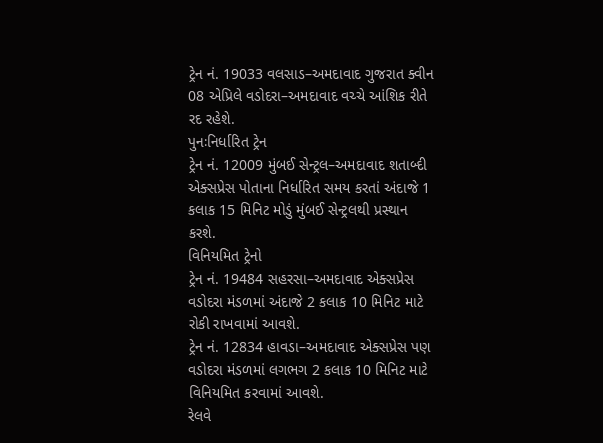ટ્રેન નં. 19033 વલસાડ–અમદાવાદ ગુજરાત ક્વીન 08 એપ્રિલે વડોદરા–અમદાવાદ વચ્ચે આંશિક રીતે રદ રહેશે.
પુનઃનિર્ધારિત ટ્રેન
ટ્રેન નં. 12009 મુંબઈ સેન્ટ્રલ–અમદાવાદ શતાબ્દી એક્સપ્રેસ પોતાના નિર્ધારિત સમય કરતાં અંદાજે 1 કલાક 15 મિનિટ મોડું મુંબઈ સેન્ટ્રલથી પ્રસ્થાન કરશે.
વિનિયમિત ટ્રેનો
ટ્રેન નં. 19484 સહરસા–અમદાવાદ એક્સપ્રેસ વડોદરા મંડળમાં અંદાજે 2 કલાક 10 મિનિટ માટે રોકી રાખવામાં આવશે.
ટ્રેન નં. 12834 હાવડા–અમદાવાદ એક્સપ્રેસ પણ વડોદરા મંડળમાં લગભગ 2 કલાક 10 મિનિટ માટે વિનિયમિત કરવામાં આવશે.
રેલવે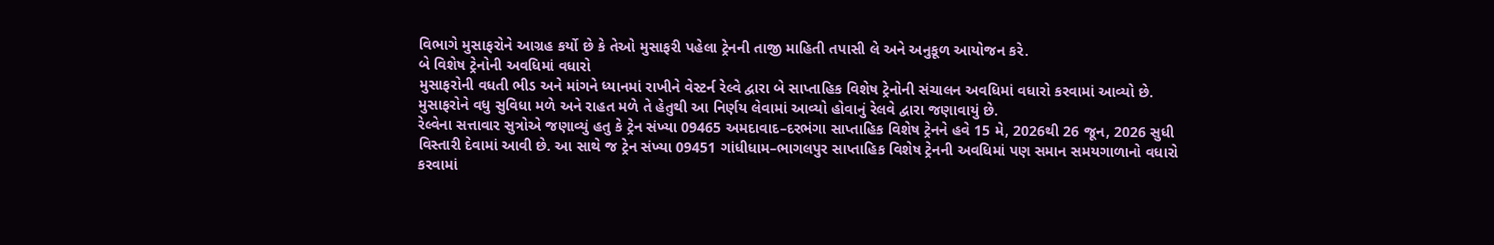વિભાગે મુસાફરોને આગ્રહ કર્યો છે કે તેઓ મુસાફરી પહેલા ટ્રેનની તાજી માહિતી તપાસી લે અને અનુકૂળ આયોજન કરે.
બે વિશેષ ટ્રેનોની અવધિમાં વધારો
મુસાફરોની વધતી ભીડ અને માંગને ધ્યાનમાં રાખીને વેસ્ટર્ન રેલ્વે દ્વારા બે સાપ્તાહિક વિશેષ ટ્રેનોની સંચાલન અવધિમાં વધારો કરવામાં આવ્યો છે. મુસાફરોને વધુ સુવિધા મળે અને રાહત મળે તે હેતુથી આ નિર્ણય લેવામાં આવ્યો હોવાનું રેલવે દ્વારા જણાવાયું છે.
રેલ્વેના સત્તાવાર સુત્રોએ જણાવ્યું હતુ કે ટ્રેન સંખ્યા 09465 અમદાવાદ–દરભંગા સાપ્તાહિક વિશેષ ટ્રેનને હવે 15 મે, 2026થી 26 જૂન, 2026 સુધી વિસ્તારી દેવામાં આવી છે. આ સાથે જ ટ્રેન સંખ્યા 09451 ગાંધીધામ–ભાગલપુર સાપ્તાહિક વિશેષ ટ્રેનની અવધિમાં પણ સમાન સમયગાળાનો વધારો કરવામાં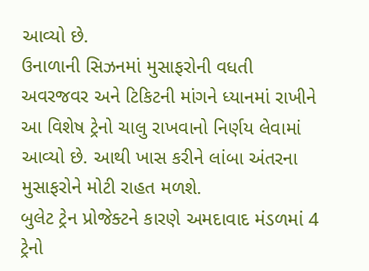આવ્યો છે.
ઉનાળાની સિઝનમાં મુસાફરોની વધતી અવરજવર અને ટિકિટની માંગને ધ્યાનમાં રાખીને આ વિશેષ ટ્રેનો ચાલુ રાખવાનો નિર્ણય લેવામાં આવ્યો છે. આથી ખાસ કરીને લાંબા અંતરના મુસાફરોને મોટી રાહત મળશે.
બુલેટ ટ્રેન પ્રોજેક્ટને કારણે અમદાવાદ મંડળમાં 4 ટ્રેનો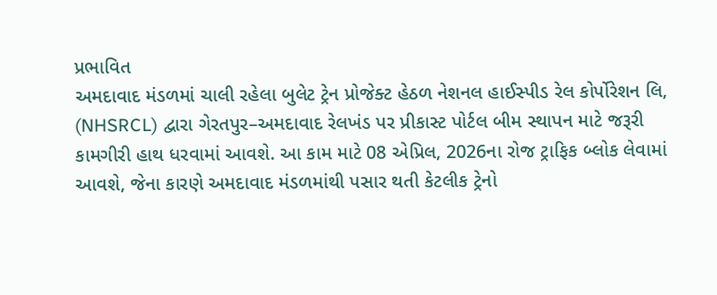પ્રભાવિત
અમદાવાદ મંડળમાં ચાલી રહેલા બુલેટ ટ્રેન પ્રોજેક્ટ હેઠળ નેશનલ હાઈસ્પીડ રેલ કોર્પોરેશન લિ, (NHSRCL) દ્વારા ગેરતપુર–અમદાવાદ રેલખંડ પર પ્રીકાસ્ટ પોર્ટલ બીમ સ્થાપન માટે જરૂરી કામગીરી હાથ ધરવામાં આવશે. આ કામ માટે 08 એપ્રિલ, 2026ના રોજ ટ્રાફિક બ્લોક લેવામાં આવશે, જેના કારણે અમદાવાદ મંડળમાંથી પસાર થતી કેટલીક ટ્રેનો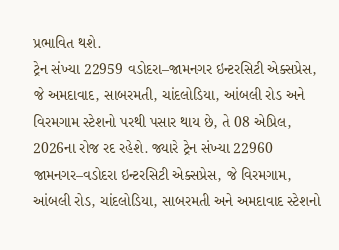પ્રભાવિત થશે.
ટ્રેન સંખ્યા 22959 વડોદરા–જામનગર ઇન્ટરસિટી એક્સપ્રેસ, જે અમદાવાદ, સાબરમતી, ચાંદલોડિયા, આંબલી રોડ અને વિરમગામ સ્ટેશનો પરથી પસાર થાય છે, તે 08 એપ્રિલ, 2026ના રોજ રદ રહેશે. જ્યારે ટ્રેન સંખ્યા 22960 જામનગર–વડોદરા ઇન્ટરસિટી એક્સપ્રેસ, જે વિરમગામ, આંબલી રોડ, ચાંદલોડિયા, સાબરમતી અને અમદાવાદ સ્ટેશનો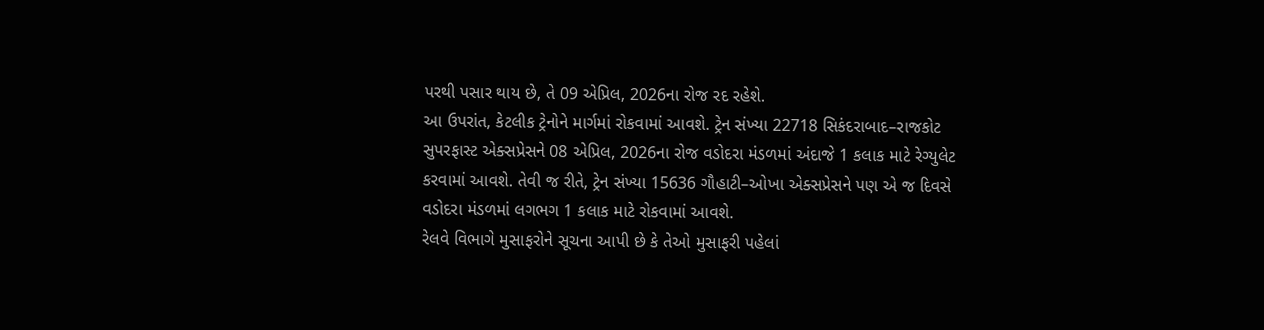પરથી પસાર થાય છે, તે 09 એપ્રિલ, 2026ના રોજ રદ રહેશે.
આ ઉપરાંત, કેટલીક ટ્રેનોને માર્ગમાં રોકવામાં આવશે. ટ્રેન સંખ્યા 22718 સિકંદરાબાદ–રાજકોટ સુપરફાસ્ટ એક્સપ્રેસને 08 એપ્રિલ, 2026ના રોજ વડોદરા મંડળમાં અંદાજે 1 કલાક માટે રેગ્યુલેટ કરવામાં આવશે. તેવી જ રીતે, ટ્રેન સંખ્યા 15636 ગૌહાટી–ઓખા એક્સપ્રેસને પણ એ જ દિવસે વડોદરા મંડળમાં લગભગ 1 કલાક માટે રોકવામાં આવશે.
રેલવે વિભાગે મુસાફરોને સૂચના આપી છે કે તેઓ મુસાફરી પહેલાં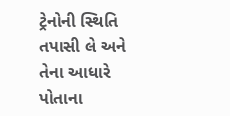ટ્રેનોની સ્થિતિ તપાસી લે અને તેના આધારે પોતાના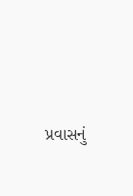પ્રવાસનું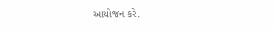આયોજન કરે.